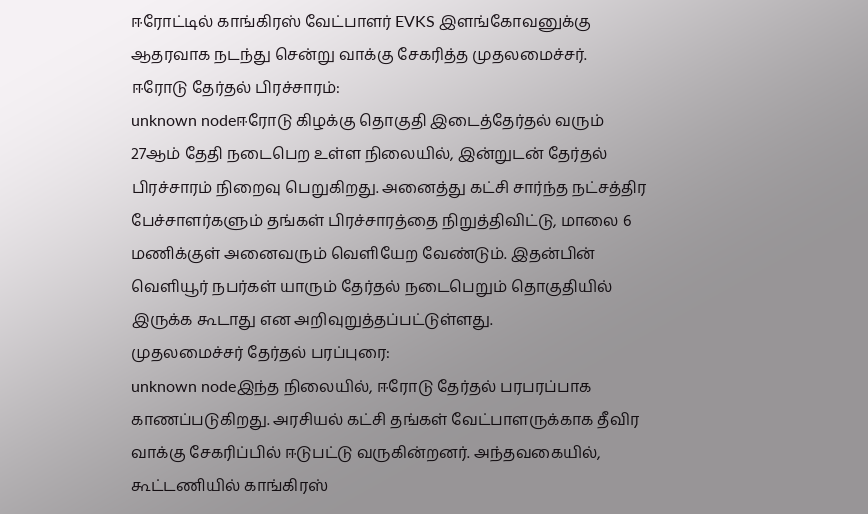ஈரோட்டில் காங்கிரஸ் வேட்பாளர் EVKS இளங்கோவனுக்கு ஆதரவாக நடந்து சென்று வாக்கு சேகரித்த முதலமைச்சர்.
ஈரோடு தேர்தல் பிரச்சாரம்:
unknown nodeஈரோடு கிழக்கு தொகுதி இடைத்தேர்தல் வரும் 27ஆம் தேதி நடைபெற உள்ள நிலையில், இன்றுடன் தேர்தல் பிரச்சாரம் நிறைவு பெறுகிறது. அனைத்து கட்சி சார்ந்த நட்சத்திர பேச்சாளர்களும் தங்கள் பிரச்சாரத்தை நிறுத்திவிட்டு, மாலை 6 மணிக்குள் அனைவரும் வெளியேற வேண்டும். இதன்பின் வெளியூர் நபர்கள் யாரும் தேர்தல் நடைபெறும் தொகுதியில் இருக்க கூடாது என அறிவுறுத்தப்பட்டுள்ளது.
முதலமைச்சர் தேர்தல் பரப்புரை:
unknown nodeஇந்த நிலையில், ஈரோடு தேர்தல் பரபரப்பாக காணப்படுகிறது. அரசியல் கட்சி தங்கள் வேட்பாளருக்காக தீவிர வாக்கு சேகரிப்பில் ஈடுபட்டு வருகின்றனர். அந்தவகையில், கூட்டணியில் காங்கிரஸ்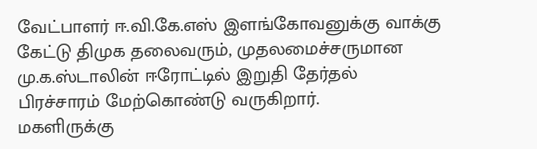வேட்பாளர் ஈ.வி.கே.எஸ் இளங்கோவனுக்கு வாக்கு கேட்டு திமுக தலைவரும், முதலமைச்சருமான மு.க.ஸ்டாலின் ஈரோட்டில் இறுதி தேர்தல் பிரச்சாரம் மேற்கொண்டு வருகிறார்.
மகளிருக்கு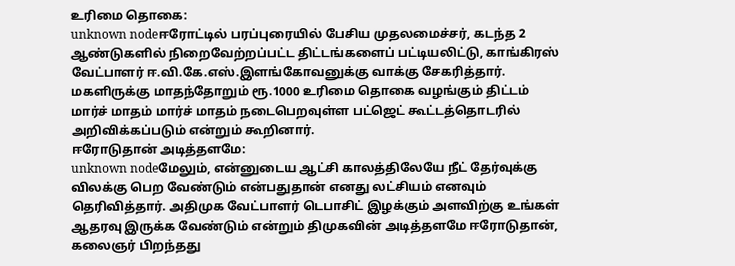உரிமை தொகை:
unknown nodeஈரோட்டில் பரப்புரையில் பேசிய முதலமைச்சர், கடந்த 2 ஆண்டுகளில் நிறைவேற்றப்பட்ட திட்டங்களைப் பட்டியலிட்டு, காங்கிரஸ் வேட்பாளர் ஈ.வி.கே.எஸ்.இளங்கோவனுக்கு வாக்கு சேகரித்தார். மகளிருக்கு மாதந்தோறும் ரூ.1000 உரிமை தொகை வழங்கும் திட்டம் மார்ச் மாதம் மார்ச் மாதம் நடைபெறவுள்ள பட்ஜெட் கூட்டத்தொடரில் அறிவிக்கப்படும் என்றும் கூறினார்.
ஈரோடுதான் அடித்தளமே:
unknown nodeமேலும், என்னுடைய ஆட்சி காலத்திலேயே நீட் தேர்வுக்கு விலக்கு பெற வேண்டும் என்பதுதான் எனது லட்சியம் எனவும் தெரிவித்தார். அதிமுக வேட்பாளர் டெபாசிட் இழக்கும் அளவிற்கு உங்கள் ஆதரவு இருக்க வேண்டும் என்றும் திமுகவின் அடித்தளமே ஈரோடுதான், கலைஞர் பிறந்தது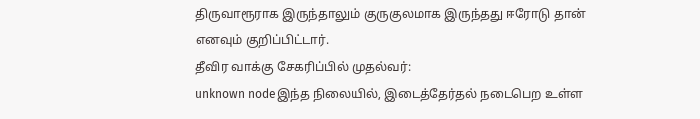திருவாரூராக இருந்தாலும் குருகுலமாக இருந்தது ஈரோடு தான் எனவும் குறிப்பிட்டார்.
தீவிர வாக்கு சேகரிப்பில் முதல்வர்:
unknown nodeஇந்த நிலையில், இடைத்தேர்தல் நடைபெற உள்ள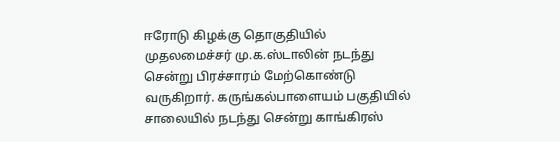ஈரோடு கிழக்கு தொகுதியில் முதலமைச்சர் மு.க.ஸ்டாலின் நடந்து சென்று பிரச்சாரம் மேற்கொண்டு வருகிறார். கருங்கல்பாளையம் பகுதியில் சாலையில் நடந்து சென்று காங்கிரஸ்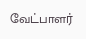வேட்பாளர்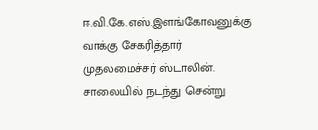ஈ.வி.கே.எஸ்.இளங்கோவனுக்கு வாக்கு சேகரித்தார் முதலமைச்சர் ஸ்டாலின். சாலையில் நடந்து சென்று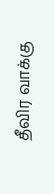தீவிர வாக்கு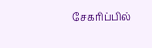சேகரிப்பில்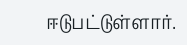ஈடுபட்டுள்ளார்.